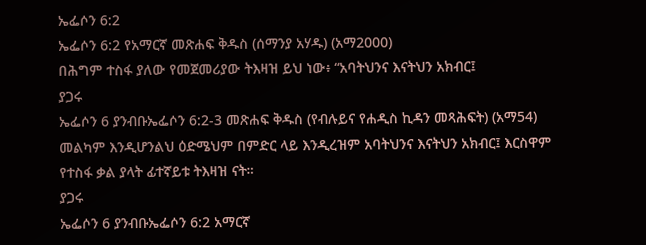ኤፌሶን 6:2
ኤፌሶን 6:2 የአማርኛ መጽሐፍ ቅዱስ (ሰማንያ አሃዱ) (አማ2000)
በሕግም ተስፋ ያለው የመጀመሪያው ትእዛዝ ይህ ነው፥ “አባትህንና እናትህን አክብር፤
ያጋሩ
ኤፌሶን 6 ያንብቡኤፌሶን 6:2-3 መጽሐፍ ቅዱስ (የብሉይና የሐዲስ ኪዳን መጻሕፍት) (አማ54)
መልካም እንዲሆንልህ ዕድሜህም በምድር ላይ እንዲረዝም አባትህንና እናትህን አክብር፤ እርስዋም የተስፋ ቃል ያላት ፊተኛይቱ ትእዛዝ ናት።
ያጋሩ
ኤፌሶን 6 ያንብቡኤፌሶን 6:2 አማርኛ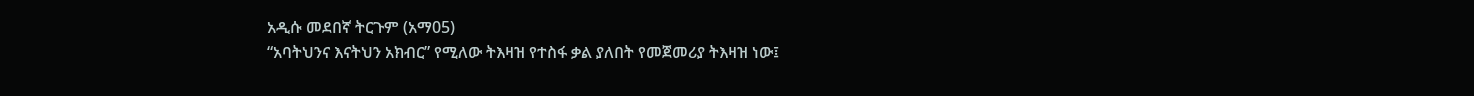አዲሱ መደበኛ ትርጉም (አማ05)
“አባትህንና እናትህን አክብር” የሚለው ትእዛዝ የተስፋ ቃል ያለበት የመጀመሪያ ትእዛዝ ነው፤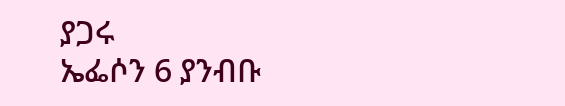ያጋሩ
ኤፌሶን 6 ያንብቡ